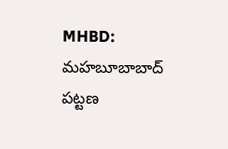MHBD: మహబూబాబాద్ పట్టణ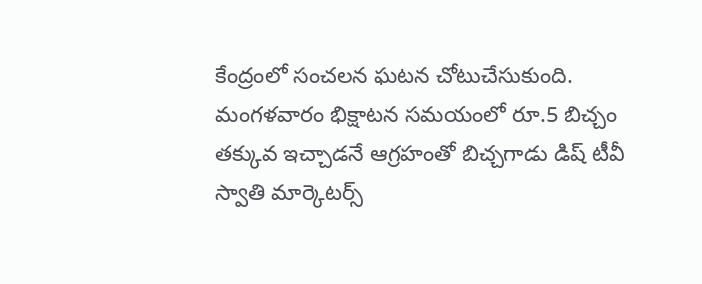కేంద్రంలో సంచలన ఘటన చోటుచేసుకుంది. మంగళవారం భిక్షాటన సమయంలో రూ.5 బిచ్చం తక్కువ ఇచ్చాడనే ఆగ్రహంతో బిచ్చగాడు డిష్ టీవీ స్వాతి మార్కెటర్స్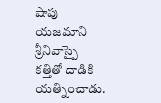షాపు యజమాని శ్రీనివాస్పై కత్తితో దాడికి యత్నించాడు.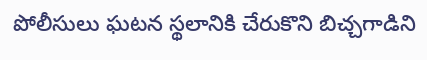పోలీసులు ఘటన స్థలానికి చేరుకొని బిచ్చగాడిని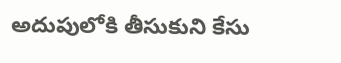అదుపులోకి తీసుకుని కేసు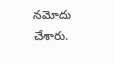నమోదు చేశారు.